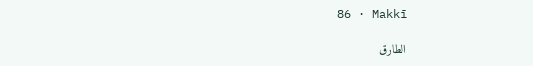86 · Makkī

الطارق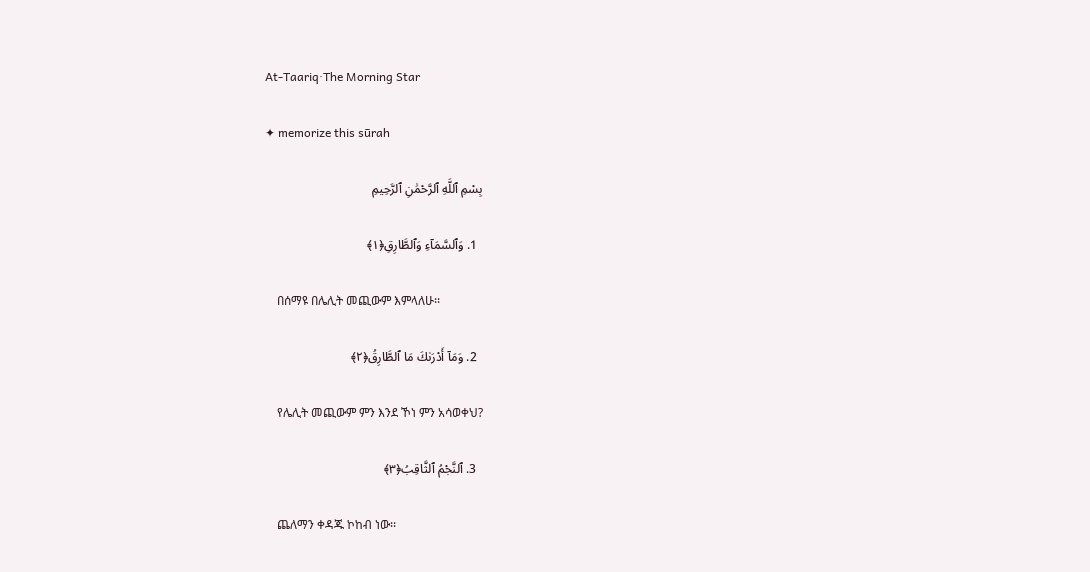At-Taariq·The Morning Star

✦ memorize this sūrah

بِسْمِ ٱللَّهِ ٱلرَّحْمَٰنِ ٱلرَّحِيمِ

  1. وَٱلسَّمَآءِ وَٱلطَّارِقِ﴿١﴾

    በሰማዩ በሌሊት መጪውም እምላለሁ፡፡

  2. وَمَآ أَدْرَىٰكَ مَا ٱلطَّارِقُ﴿٢﴾

    የሌሊት መጪውም ምን እንደ ኾነ ምን አሳወቀህ?

  3. ٱلنَّجْمُ ٱلثَّاقِبُ﴿٣﴾

    ጨለማን ቀዳጁ ኮከብ ነው፡፡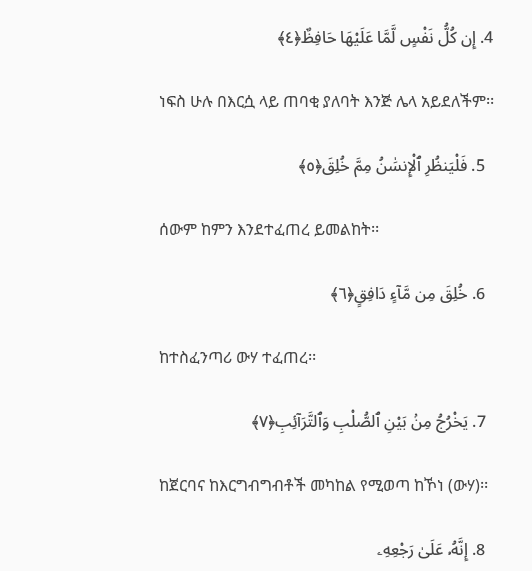4. إِن كُلُّ نَفْسٍ لَّمَّا عَلَيْهَا حَافِظٌ﴿٤﴾

    ነፍስ ሁሉ በእርሷ ላይ ጠባቂ ያለባት እንጅ ሌላ አይደለችም፡፡

  5. فَلْيَنظُرِ ٱلْإِنسَٰنُ مِمَّ خُلِقَ﴿٥﴾

    ሰውም ከምን እንደተፈጠረ ይመልከት፡፡

  6. خُلِقَ مِن مَّآءٍ دَافِقٍ﴿٦﴾

    ከተስፈንጣሪ ውሃ ተፈጠረ፡፡

  7. يَخْرُجُ مِنۢ بَيْنِ ٱلصُّلْبِ وَٱلتَّرَآئِبِ﴿٧﴾

    ከጀርባና ከእርግብግብቶች መካከል የሚወጣ ከኾነ (ውሃ)፡፡

  8. إِنَّهُۥ عَلَىٰ رَجْعِهِۦ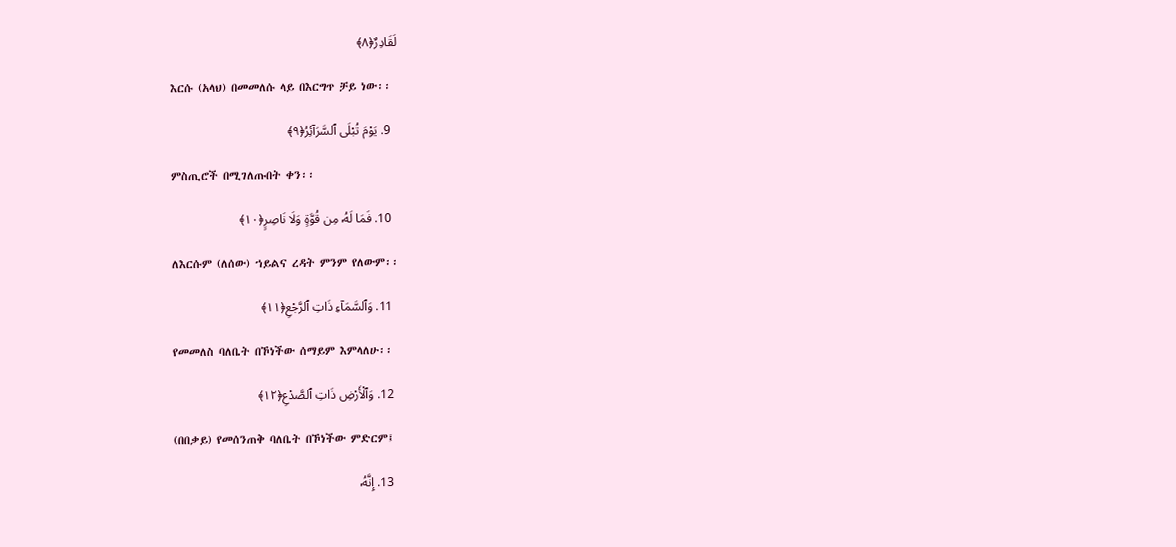لَقَادِرٌ﴿٨﴾

    እርሱ (አላህ) በመመለሱ ላይ በእርግጥ ቻይ ነው፡፡

  9. يَوْمَ تُبْلَى ٱلسَّرَآئِرُ﴿٩﴾

    ምስጢሮች በሚገለጡበት ቀን፡፡

  10. فَمَا لَهُۥ مِن قُوَّةٍ وَلَا نَاصِرٍ﴿١٠﴾

    ለእርሱም (ለሰው) ኀይልና ረዳት ምንም የለውም፡፡

  11. وَٱلسَّمَآءِ ذَاتِ ٱلرَّجْعِ﴿١١﴾

    የመመለስ ባለቤት በኾነችው ሰማይም እምላለሁ፡፡

  12. وَٱلْأَرْضِ ذَاتِ ٱلصَّدْعِ﴿١٢﴾

    (በበቃይ) የመሰንጠቅ ባለቤት በኾነችው ምድርም፤

  13. إِنَّهُۥ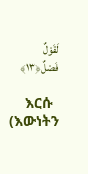لَقَوْلٌ فَصْلٌ﴿١٣﴾

    እርሱ (እውነትን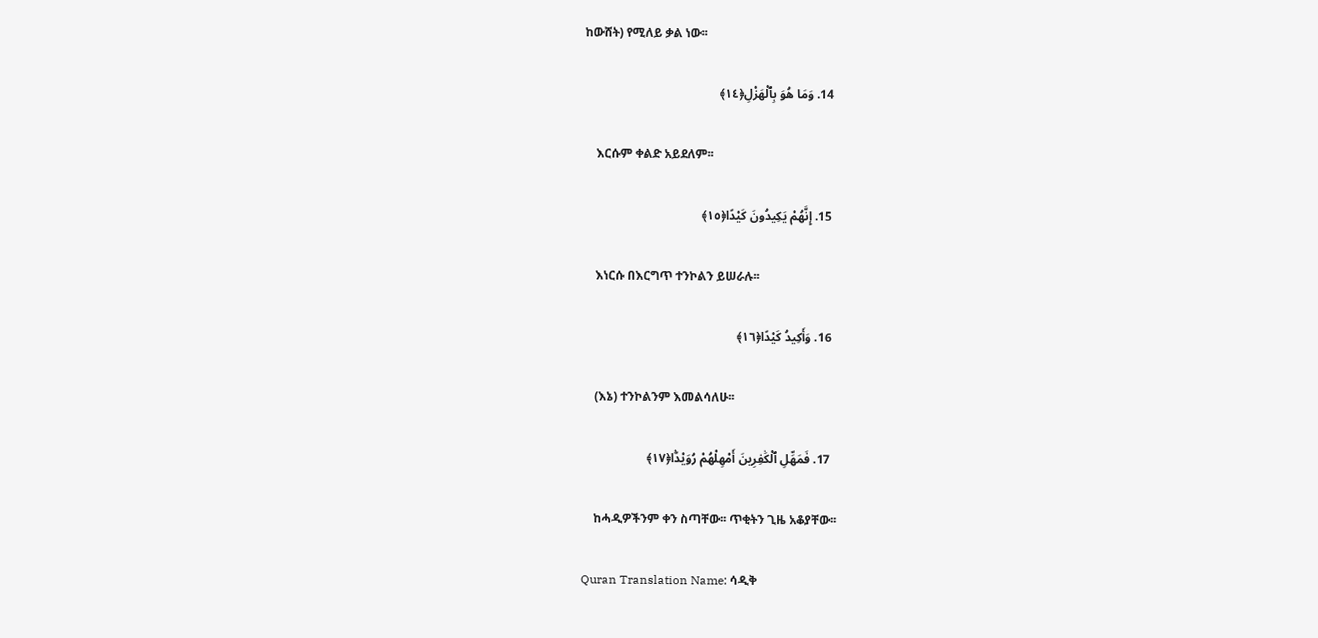ከውሸት) የሚለይ ቃል ነው፡፡

  14. وَمَا هُوَ بِٱلْهَزْلِ﴿١٤﴾

    እርሱም ቀልድ አይደለም፡፡

  15. إِنَّهُمْ يَكِيدُونَ كَيْدًا﴿١٥﴾

    እነርሱ በእርግጥ ተንኮልን ይሠራሉ፡፡

  16. وَأَكِيدُ كَيْدًا﴿١٦﴾

    (እኔ) ተንኮልንም እመልሳለሁ፡፡

  17. فَمَهِّلِ ٱلْكَٰفِرِينَ أَمْهِلْهُمْ رُوَيْدًۢا﴿١٧﴾

    ከሓዲዎችንም ቀን ስጣቸው፡፡ ጥቂትን ጊዜ አቆያቸው፡፡

Quran Translation Name: ሳዲቅ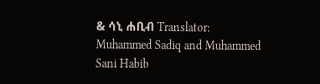& ሳኒ ሐቢብ Translator: Muhammed Sadiq and Muhammed Sani Habib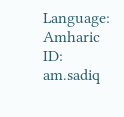Language: Amharic ID: am.sadiq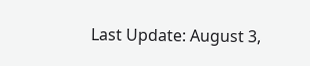Last Update: August 3,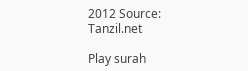2012 Source: Tanzil.net

Play surah